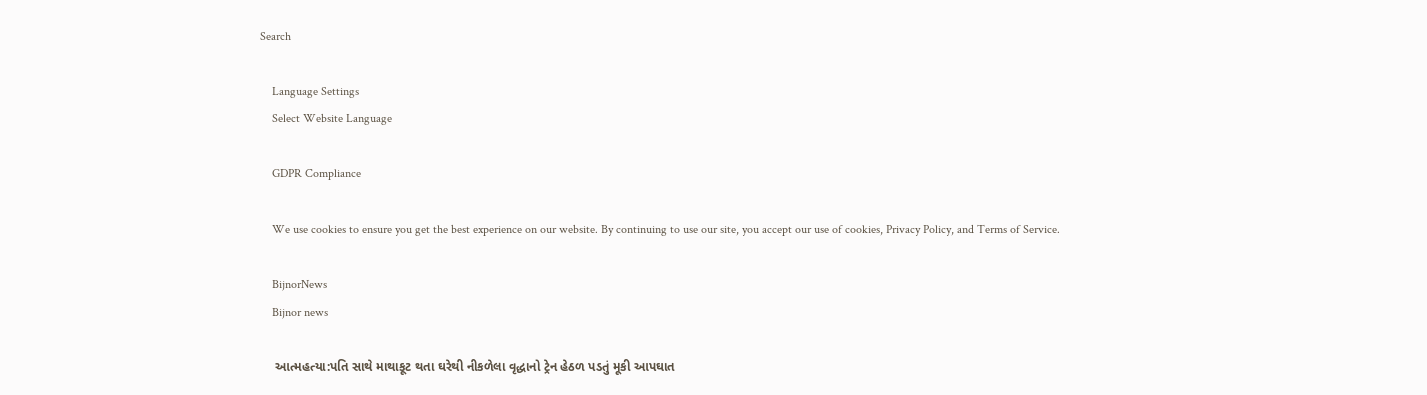Search

    Language Settings
    Select Website Language

    GDPR Compliance

    We use cookies to ensure you get the best experience on our website. By continuing to use our site, you accept our use of cookies, Privacy Policy, and Terms of Service.

    BijnorNews
    Bijnor news

    આત્મહત્યા:પતિ સાથે માથાકૂટ થતા ઘરેથી નીકળેલા વૃદ્ધાનો ટ્રેન હેઠળ પડતું મૂકી આપઘાત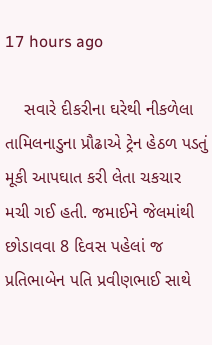17 hours ago

    સવારે દીકરીના ઘરેથી નીકળેલા તામિલનાડુના પ્રૌઢાએ ટ્રેન હેઠળ પડતું મૂકી આપઘાત કરી લેતા ચકચાર મચી ગઈ હતી. જમાઈને જેલમાંથી છોડાવવા 8 દિવસ પહેલાં જ પ્રતિભાબેન પતિ પ્રવીણભાઈ સાથે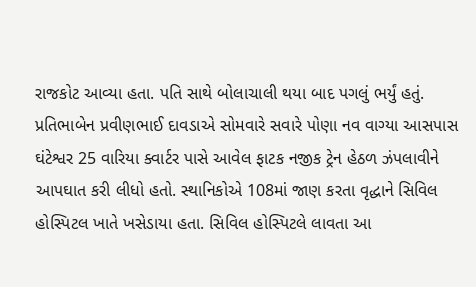રાજકોટ આવ્યા હતા. પતિ સાથે બોલાચાલી થયા બાદ પગલું ભર્યું હતું. પ્રતિભાબેન પ્રવીણભાઈ દાવડાએ સોમવારે સવારે પોણા નવ વાગ્યા આસપાસ ઘંટેશ્વર 25 વારિયા ક્વાર્ટર પાસે આવેલ ફાટક નજીક ટ્રેન હેઠળ ઝંપલાવીને આપઘાત કરી લીધો હતો. સ્થાનિકોએ 108માં જાણ કરતા વૃદ્ધાને સિવિલ હોસ્પિટલ ખાતે ખસેડાયા હતા. સિવિલ હોસ્પિટલે લાવતા આ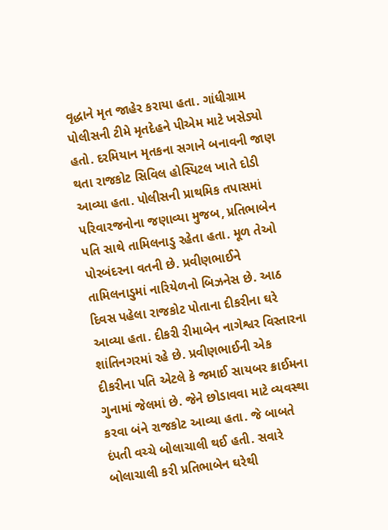વૃદ્ધાને મૃત જાહેર કરાયા હતા. ગાંધીગ્રામ પોલીસની ટીમે મૃતદેહને પીએમ માટે ખસેડ્યો હતો. દરમિયાન મૃતકના સગાને બનાવની જાણ થતા રાજકોટ સિવિલ હોસ્પિટલ ખાતે દોડી આવ્યા હતા. પોલીસની પ્રાથમિક તપાસમાં પરિવારજનોના જણાવ્યા મુજબ, પ્રતિભાબેન પતિ સાથે તામિલનાડુ રહેતા હતા. મૂળ તેઓ પોરબંદરના વતની છે. પ્રવીણભાઈને તામિલનાડુમાં નારિયેળનો બિઝનેસ છે. આઠ દિવસ પહેલા રાજકોટ પોતાના દીકરીના ઘરે આવ્યા હતા. દીકરી રીમાબેન નાગેશ્વર વિસ્તારના શાંતિનગરમાં રહે છે. પ્રવીણભાઈની એક દીકરીના પતિ એટલે કે જમાઈ સાયબર ક્રાઈમના ગુનામાં જેલમાં છે. જેને છોડાવવા માટે વ્યવસ્થા કરવા બંને રાજકોટ આવ્યા હતા. જે બાબતે દંપતી વચ્ચે બોલાચાલી થઈ હતી. સવારે બોલાચાલી કરી પ્રતિભાબેન ઘરેથી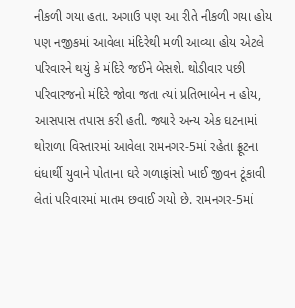નીકળી ગયા હતા. અગાઉ પણ આ રીતે નીકળી ગયા હોય પણ નજીકમાં આવેલા મંદિરેથી મળી આવ્યા હોય એટલે પરિવારને થયું કે મંદિરે જઈને બેસશે. થોડીવાર પછી પરિવારજનો મંદિરે જોવા જતા ત્યાં પ્રતિભાબેન ન હોય, આસપાસ તપાસ કરી હતી. જ્યારે અન્ય એક ઘટનામાં થોરાળા વિસ્તારમાં આવેલા રામનગર-5માં રહેતા ફ્રૂટના ધંધાર્થી યુવાને પોતાના ઘરે ગળાફાંસો ખાઈ જીવન ટૂંકાવી લેતાં પરિવારમાં માતમ છવાઈ ગયો છે. રામનગર-5માં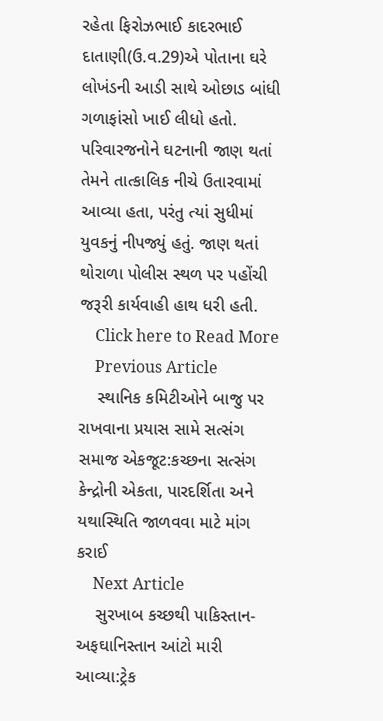રહેતા ફિરોઝભાઈ કાદરભાઈ દાતાણી(ઉ.વ.29)એ પોતાના ઘરે લોખંડની આડી સાથે ઓછાડ બાંધી ગળાફાંસો ખાઈ લીધો હતો. પરિવારજનોને ઘટનાની જાણ થતાં તેમને તાત્કાલિક નીચે ઉતારવામાં આવ્યા હતા, પરંતુ ત્યાં સુધીમાં યુવકનું નીપજ્યું હતું. જાણ થતાં થોરાળા પોલીસ સ્થળ પર પહોંચી જરૂરી કાર્યવાહી હાથ ધરી હતી.
    Click here to Read More
    Previous Article
    સ્થાનિક કમિટીઓને બાજુ પર રાખવાના પ્રયાસ સામે સત્સંગ સમાજ એકજૂટ:કચ્છના સત્સંગ કેન્દ્રોની એકતા, પારદર્શિતા અને યથાસ્થિતિ જાળવવા માટે માંગ કરાઈ
    Next Article
    સુરખાબ કચ્છથી પાકિસ્તાન-અફઘાનિસ્તાન આંટો મારી આવ્યા:ટ્રેક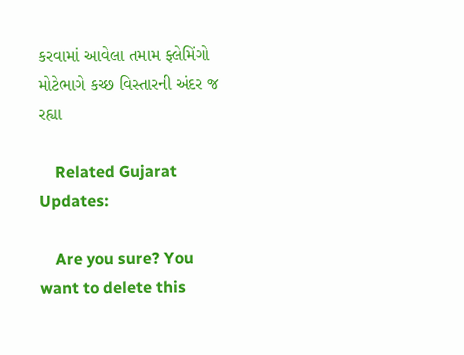કરવામાં આવેલા તમામ ફ્લેમિંગો મોટેભાગે કચ્છ વિસ્તારની અંદર જ રહ્યા

    Related Gujarat Updates:

    Are you sure? You want to delete this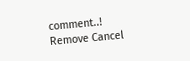comment..! Remove Cancel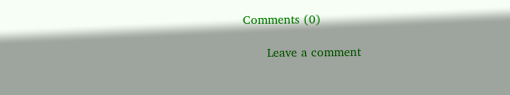Comments (0)

      Leave a comment